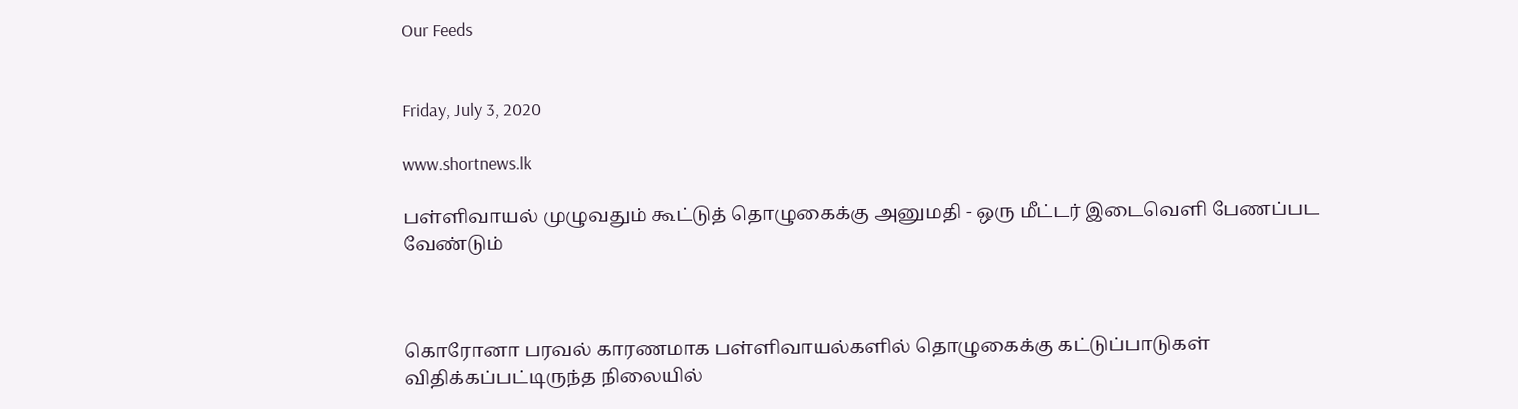Our Feeds


Friday, July 3, 2020

www.shortnews.lk

பள்ளிவாயல் முழுவதும் கூட்டுத் தொழுகைக்கு அனுமதி - ஒரு மீட்டர் இடைவெளி பேணப்பட வேண்டும்



கொரோனா பரவல் காரணமாக பள்ளிவாயல்களில் தொழுகைக்கு கட்டுப்பாடுகள் விதிக்கப்பட்டிருந்த நிலையில்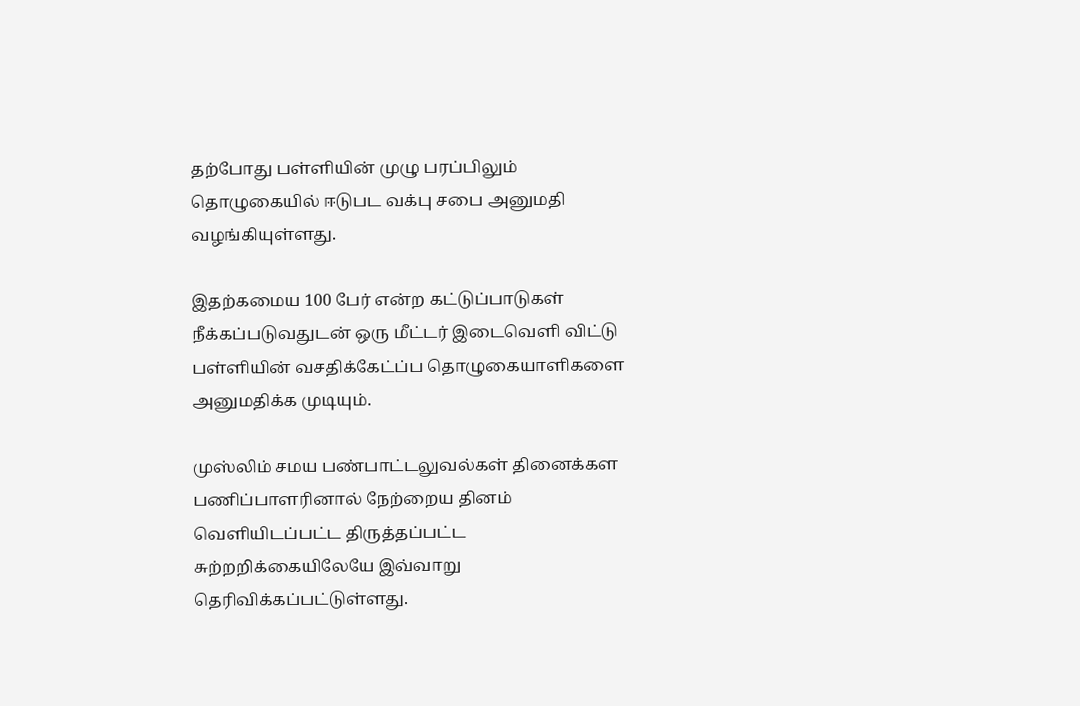தற்போது பள்ளியின் முழு பரப்பிலும் தொழுகையில் ஈடுபட வக்பு சபை அனுமதி வழங்கியுள்ளது.

இதற்கமைய 100 பேர் என்ற கட்டுப்பாடுகள் நீக்கப்படுவதுடன் ஒரு மீட்டர் இடைவெளி விட்டு பள்ளியின் வசதிக்கேட்ப்ப தொழுகையாளிகளை அனுமதிக்க முடியும்.

முஸ்லிம் சமய பண்பாட்டலுவல்கள் தினைக்கள பணிப்பாளரினால் நேற்றைய தினம் வெளியிடப்பட்ட திருத்தப்பட்ட சுற்றறிக்கையிலேயே இவ்வாறு தெரிவிக்கப்பட்டுள்ளது.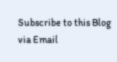Subscribe to this Blog via Email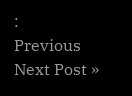:
Previous
Next Post »